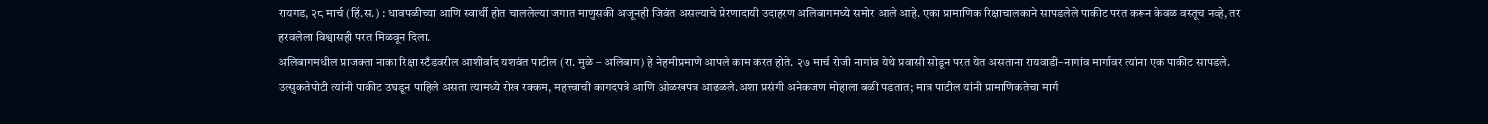रायगड, २८ मार्च (हिं.स.) : धावपळीच्या आणि स्वार्थी होत चाललेल्या जगात माणुसकी अजूनही जिवंत असल्याचे प्रेरणादायी उदाहरण अलिबागमध्ये समोर आले आहे. एका प्रामाणिक रिक्षाचालकाने सापडलेले पाकीट परत करून केवळ वस्तूच नव्हे, तर हरवलेला विश्वासही परत मिळवून दिला.
अलिबागमधील प्राजक्ता नाका रिक्षा स्टँडवरील आशीर्वाद यशवंत पाटील (रा. मुळे – अलिबाग) हे नेहमीप्रमाणे आपले काम करत होते. २७ मार्च रोजी नागांव येथे प्रवासी सोडून परत येत असताना रायवाडी–नागांव मार्गावर त्यांना एक पाकीट सापडले. उत्सुकतेपोटी त्यांनी पाकीट उघडून पाहिले असता त्यामध्ये रोख रक्कम, महत्त्वाची कागदपत्रे आणि ओळखपत्र आढळले.अशा प्रसंगी अनेकजण मोहाला बळी पडतात; मात्र पाटील यांनी प्रामाणिकतेचा मार्ग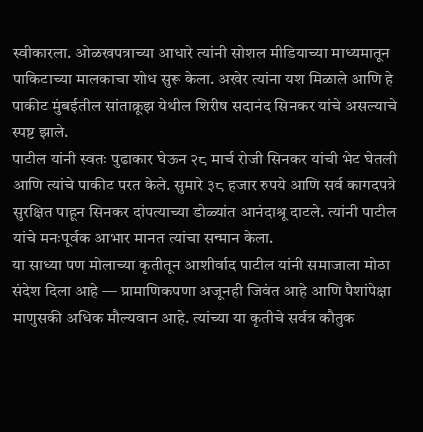स्वीकारला. ओळखपत्राच्या आधारे त्यांनी सोशल मीडियाच्या माध्यमातून पाकिटाच्या मालकाचा शोध सुरू केला. अखेर त्यांना यश मिळाले आणि हे पाकीट मुंबईतील सांताक्रूझ येथील शिरीष सदानंद सिनकर यांचे असल्याचे स्पष्ट झाले.
पाटील यांनी स्वतः पुढाकार घेऊन २८ मार्च रोजी सिनकर यांची भेट घेतली आणि त्यांचे पाकीट परत केले. सुमारे ३८ हजार रुपये आणि सर्व कागदपत्रे सुरक्षित पाहून सिनकर दांपत्याच्या डोळ्यांत आनंदाश्रू दाटले. त्यांनी पाटील यांचे मनःपूर्वक आभार मानत त्यांचा सन्मान केला.
या साध्या पण मोलाच्या कृतीतून आशीर्वाद पाटील यांनी समाजाला मोठा संदेश दिला आहे — प्रामाणिकपणा अजूनही जिवंत आहे आणि पैशांपेक्षा माणुसकी अधिक मौल्यवान आहे. त्यांच्या या कृतीचे सर्वत्र कौतुक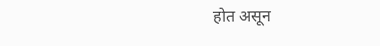होत असून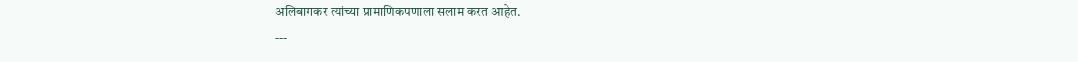अलिबागकर त्यांच्या प्रामाणिकपणाला सलाम करत आहेत.
---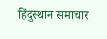हिंदुस्थान समाचार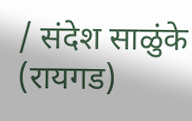/ संदेश साळुंके (रायगड)